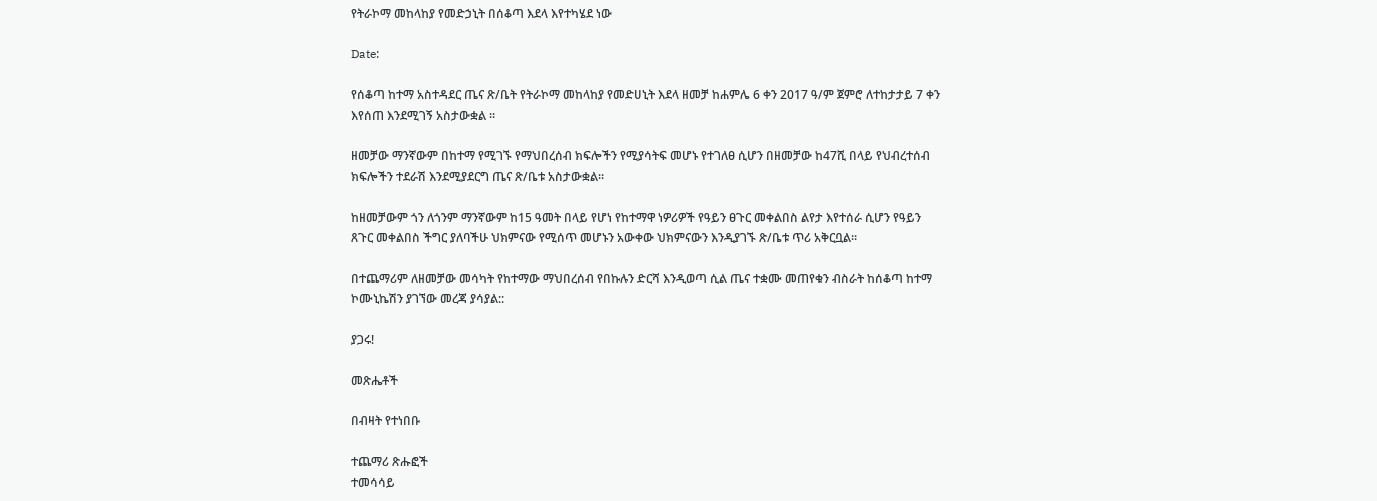የትራኮማ መከላከያ የመድኃኒት በሰቆጣ እደላ እየተካሄደ ነው

Date:

የሰቆጣ ከተማ አስተዳደር ጤና ጽ/ቤት የትራኮማ መከላከያ የመድሀኒት እደላ ዘመቻ ከሐምሌ 6 ቀን 2017 ዓ/ም ጀምሮ ለተከታታይ 7 ቀን እየሰጠ እንደሚገኝ አስታውቋል ።

ዘመቻው ማንኛውም በከተማ የሚገኙ የማህበረሰብ ክፍሎችን የሚያሳትፍ መሆኑ የተገለፀ ሲሆን በዘመቻው ከ47ሺ በላይ የህብረተሰብ ክፍሎችን ተደራሽ እንደሚያደርግ ጤና ጽ/ቤቱ አስታውቋል።

ከዘመቻውም ጎን ለጎንም ማንኛውም ከ15 ዓመት በላይ የሆነ የከተማዋ ነዎሪዎች የዓይን ፀጉር መቀልበስ ልየታ እየተሰራ ሲሆን የዓይን ጸጉር መቀልበስ ችግር ያለባችሁ ህክምናው የሚሰጥ መሆኑን አውቀው ህክምናውን እንዲያገኙ ጽ/ቤቱ ጥሪ አቅርቧል።

በተጨማሪም ለዘመቻው መሳካት የከተማው ማህበረሰብ የበኩሉን ድርሻ እንዲወጣ ሲል ጤና ተቋሙ መጠየቁን ብስራት ከሰቆጣ ከተማ ኮሙኒኬሽን ያገኘው መረጃ ያሳያል::

ያጋሩ!

መጽሔቶች

በብዛት የተነበቡ

ተጨማሪ ጽሑፎች
ተመሳሳይ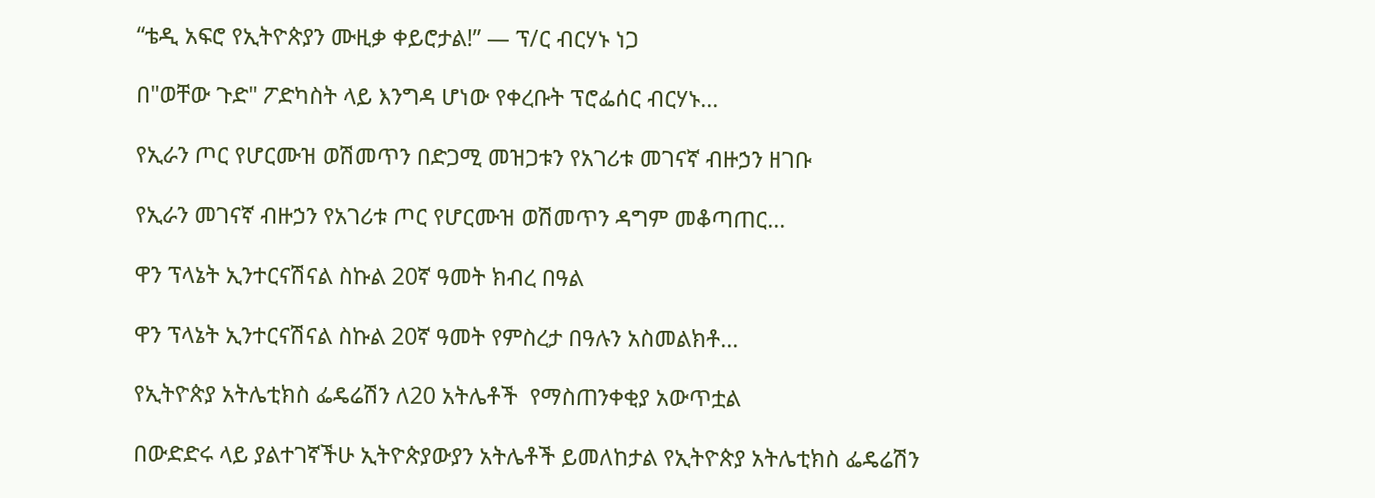“ቴዲ አፍሮ የኢትዮጵያን ሙዚቃ ቀይሮታል!” — ፕ/ር ብርሃኑ ነጋ

በ"ወቸው ጉድ" ፖድካስት ላይ እንግዳ ሆነው የቀረቡት ፕሮፌሰር ብርሃኑ...

የኢራን ጦር የሆርሙዝ ወሽመጥን በድጋሚ መዝጋቱን የአገሪቱ መገናኛ ብዙኃን ዘገቡ

የኢራን መገናኛ ብዙኃን የአገሪቱ ጦር የሆርሙዝ ወሽመጥን ዳግም መቆጣጠር...

ዋን ፕላኔት ኢንተርናሽናል ስኩል 20ኛ ዓመት ክብረ በዓል

ዋን ፕላኔት ኢንተርናሽናል ስኩል 20ኛ ዓመት የምስረታ በዓሉን አስመልክቶ...

የኢትዮጵያ አትሌቲክስ ፌዴሬሽን ለ20 አትሌቶች  የማስጠንቀቂያ አውጥቷል

በውድድሩ ላይ ያልተገኛችሁ ኢትዮጵያውያን አትሌቶች ይመለከታል የኢትዮጵያ አትሌቲክስ ፌዴሬሽን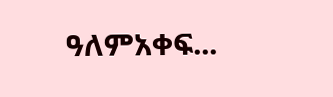ዓለምአቀፍ...